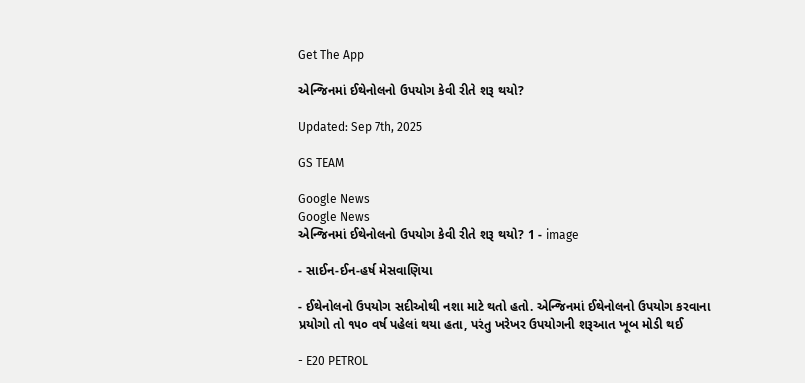Get The App

એન્જિનમાં ઈથેનોલનો ઉપયોગ કેવી રીતે શરૂ થયો?

Updated: Sep 7th, 2025

GS TEAM

Google News
Google News
એન્જિનમાં ઈથેનોલનો ઉપયોગ કેવી રીતે શરૂ થયો? 1 - image

- સાઈન-ઈન-હર્ષ મેસવાણિયા

- ઈથેનોલનો ઉપયોગ સદીઓથી નશા માટે થતો હતો. એન્જિનમાં ઈથેનોલનો ઉપયોગ કરવાના પ્રયોગો તો ૧૫૦ વર્ષ પહેલાં થયા હતા, પરંતુ ખરેખર ઉપયોગની શરૂઆત ખૂબ મોડી થઈ

- E20 PETROL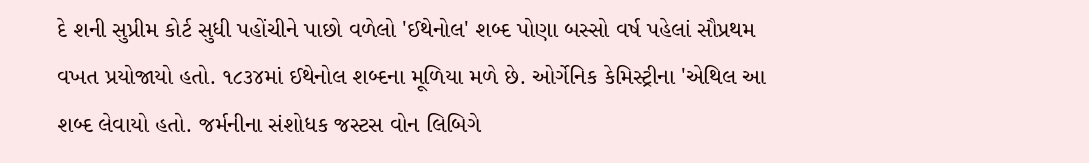દે શની સુપ્રીમ કોર્ટ સુધી પહોંચીને પાછો વળેલો 'ઈથેનોલ' શબ્દ પોણા બસ્સો વર્ષ પહેલાં સૌપ્રથમ વખત પ્રયોજાયો હતો. ૧૮૩૪માં ઈથેનોલ શબ્દના મૂળિયા મળે છે. ઓર્ગેનિક કેમિસ્ટ્રીના 'એથિલ આ શબ્દ લેવાયો હતો. જર્મનીના સંશોધક જસ્ટસ વોન લિબિગે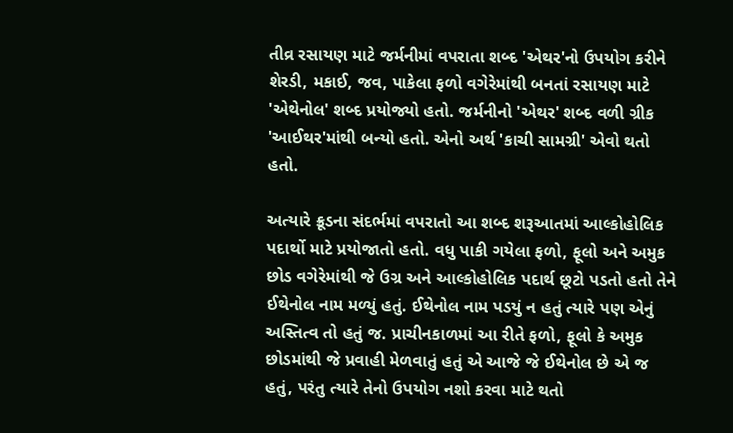તીવ્ર રસાયણ માટે જર્મનીમાં વપરાતા શબ્દ 'એથર'નો ઉપયોગ કરીને શેરડી, મકાઈ, જવ, પાકેલા ફળો વગેરેમાંથી બનતાં રસાયણ માટે 'એથેનોલ' શબ્દ પ્રયોજ્યો હતો. જર્મનીનો 'એથર' શબ્દ વળી ગ્રીક 'આઈથર'માંથી બન્યો હતો. એનો અર્થ 'કાચી સામગ્રી' એવો થતો હતો.

અત્યારે ક્રૂડના સંદર્ભમાં વપરાતો આ શબ્દ શરૂઆતમાં આલ્કોહોલિક પદાર્થો માટે પ્રયોજાતો હતો. વધુ પાકી ગયેલા ફળો, ફૂલો અને અમુક છોડ વગેરેમાંથી જે ઉગ્ર અને આલ્કોહોલિક પદાર્થ છૂટો પડતો હતો તેને ઈથેનોલ નામ મળ્યું હતું. ઈથેનોલ નામ પડયું ન હતું ત્યારે પણ એનું અસ્તિત્વ તો હતું જ. પ્રાચીનકાળમાં આ રીતે ફળો, ફૂલો કે અમુક છોડમાંથી જે પ્રવાહી મેળવાતું હતું એ આજે જે ઈથેનોલ છે એ જ હતું, પરંતુ ત્યારે તેનો ઉપયોગ નશો કરવા માટે થતો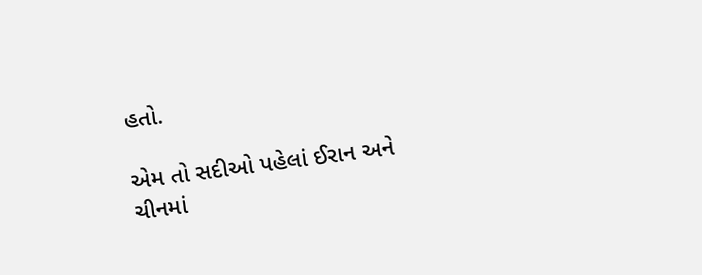હતો.

એમ તો સદીઓ પહેલાં ઈરાન અને ચીનમાં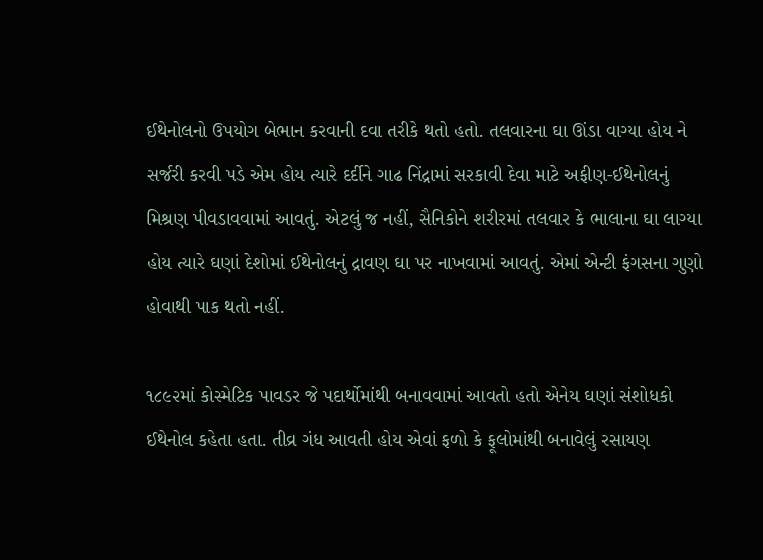ઈથેનોલનો ઉપયોગ બેભાન કરવાની દવા તરીકે થતો હતો. તલવારના ઘા ઊંડા વાગ્યા હોય ને સર્જરી કરવી પડે એમ હોય ત્યારે દર્દીને ગાઢ નિંદ્રામાં સરકાવી દેવા માટે અફીણ-ઈથેનોલનું મિશ્રણ પીવડાવવામાં આવતું. એટલું જ નહીં, સૈનિકોને શરીરમાં તલવાર કે ભાલાના ઘા લાગ્યા હોય ત્યારે ઘણાં દેશોમાં ઈથેનોલનું દ્રાવણ ઘા પર નાખવામાં આવતું. એમાં એન્ટી ફંગસના ગુણો હોવાથી પાક થતો નહીં.

૧૮૯૨માં કોસ્મેટિક પાવડર જે પદાર્થોમાંથી બનાવવામાં આવતો હતો એનેય ઘણાં સંશોધકો ઈથેનોલ કહેતા હતા. તીવ્ર ગંધ આવતી હોય એવાં ફળો કે ફૂલોમાંથી બનાવેલું રસાયણ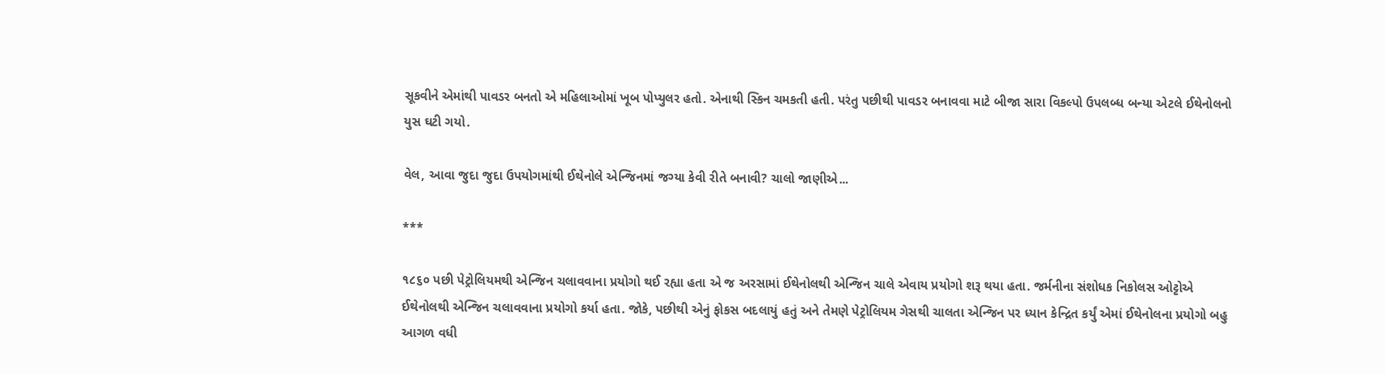સૂકવીને એમાંથી પાવડર બનતો એ મહિલાઓમાં ખૂબ પોપ્યુલર હતો. એનાથી સ્કિન ચમકતી હતી. પરંતુ પછીથી પાવડર બનાવવા માટે બીજા સારા વિકલ્પો ઉપલબ્ધ બન્યા એટલે ઈથેનોલનો યુસ ઘટી ગયો.

વેલ, આવા જુદા જુદા ઉપયોગમાંથી ઈથેનોલે એન્જિનમાં જગ્યા કેવી રીતે બનાવી? ચાલો જાણીએ...

***

૧૮૬૦ પછી પેટ્રોલિયમથી એન્જિન ચલાવવાના પ્રયોગો થઈ રહ્યા હતા એ જ અરસામાં ઈથેનોલથી એન્જિન ચાલે એવાય પ્રયોગો શરૂ થયા હતા. જર્મનીના સંશોધક નિકોલસ ઓટ્ટોએ ઈથેનોલથી એન્જિન ચલાવવાના પ્રયોગો કર્યા હતા. જોકે, પછીથી એનું ફોકસ બદલાયું હતું અને તેમણે પેટ્રોલિયમ ગેસથી ચાલતા એન્જિન પર ધ્યાન કેન્દ્રિત કર્યું એમાં ઈથેનોલના પ્રયોગો બહુ આગળ વધી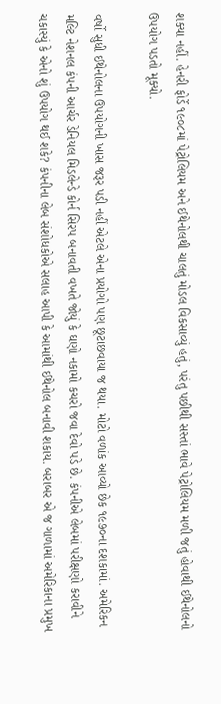શક્યા નહીં. હેનરી ફોર્ડે ૧૯૦૮માં પેટ્રોલિયમ અને ઈથેનોલથી ચાલતું મોડલ વિકસાવ્યું હતું, પરંતુ પછીથી સસ્તાં ભાવે પેટ્રોલિયમ મળી જતું હોવાથી ઈથેનોલનો ઉપયોગ પડતો મૂક્યો.

વર્ષો સુધી ઈથેનોલના ઉપયોગની ખાસ જરૂર પડી નહીં એટલે એના પ્રયોગો પણ છૂટાછવાયા જ થયા. મોટો વળાંક આવ્યો છેક ૧૯૭૦ના દશકામાં. અમેરિકન મલ્ટિ નેશનલ કંપની આર્ચર ડેનિયલ મિડલેન્ડે કોર્ન સિરપ બનાવતી વખતે જોયું કે ઘણો નકામો કચરો જવા દેવો પડે છે. કંપનીએ લેબમાં પરીક્ષણો કરાવીને ચકાસ્યું કે એનો શું ઉપયોગ થઈ શકે? કંપનીના લેબ સંશોધકોએ સલાહ આપી કે આમાંથી ઈથેનોલ બનાવી શકાય. બરાબર એ જ ગાળામાં અમેરિકાના પ્રમુખ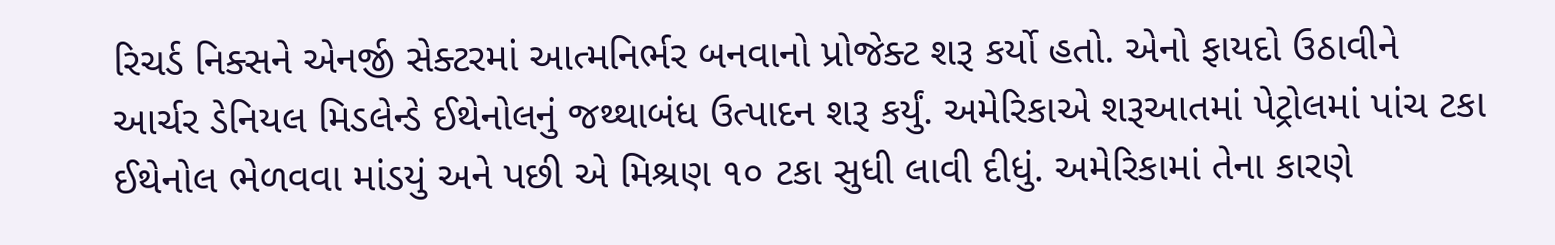રિચર્ડ નિક્સને એનર્જી સેક્ટરમાં આત્મનિર્ભર બનવાનો પ્રોજેક્ટ શરૂ કર્યો હતો. એનો ફાયદો ઉઠાવીને આર્ચર ડેનિયલ મિડલેન્ડે ઈથેનોલનું જથ્થાબંધ ઉત્પાદન શરૂ કર્યું. અમેરિકાએ શરૂઆતમાં પેટ્રોલમાં પાંચ ટકા ઈથેનોલ ભેળવવા માંડયું અને પછી એ મિશ્રણ ૧૦ ટકા સુધી લાવી દીધું. અમેરિકામાં તેના કારણે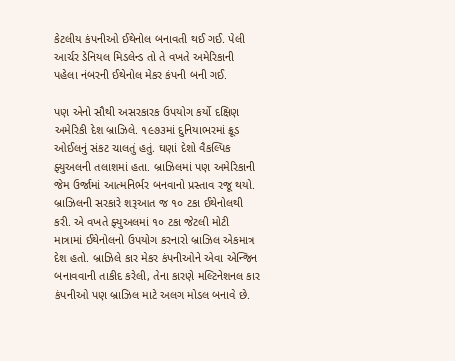કેટલીય કંપનીઓ ઈથેનોલ બનાવતી થઈ ગઈ. પેલી આર્ચર ડેનિયલ મિડલેન્ડ તો તે વખતે અમેરિકાની પહેલા નંબરની ઈથેનોલ મેકર કંપની બની ગઈ.

પણ એનો સૌથી અસરકારક ઉપયોગ કર્યો દક્ષિણ અમેરિકી દેશ બ્રાઝિલે. ૧૯૭૩માં દુનિયાભરમાં ક્રૂડ ઓઈલનું સંકટ ચાલતું હતું. ઘણાં દેશો વૈકલ્પિક ફ્યુઅલની તલાશમાં હતા. બ્રાઝિલમાં પણ અમેરિકાની જેમ ઉર્જામાં આત્મનિર્ભર બનવાનો પ્રસ્તાવ રજૂ થયો. બ્રાઝિલની સરકારે શરૂઆત જ ૧૦ ટકા ઈથેનોલથી કરી. એ વખતે ફ્યુઅલમાં ૧૦ ટકા જેટલી મોટી માત્રામાં ઈથેનોલનો ઉપયોગ કરનારો બ્રાઝિલ એકમાત્ર દેશ હતો. બ્રાઝિલે કાર મેકર કંપનીઓને એવા એન્જિન બનાવવાની તાકીદ કરેલી, તેના કારણે મલ્ટિનેશનલ કાર કંપનીઓ પણ બ્રાઝિલ માટે અલગ મોડલ બનાવે છે.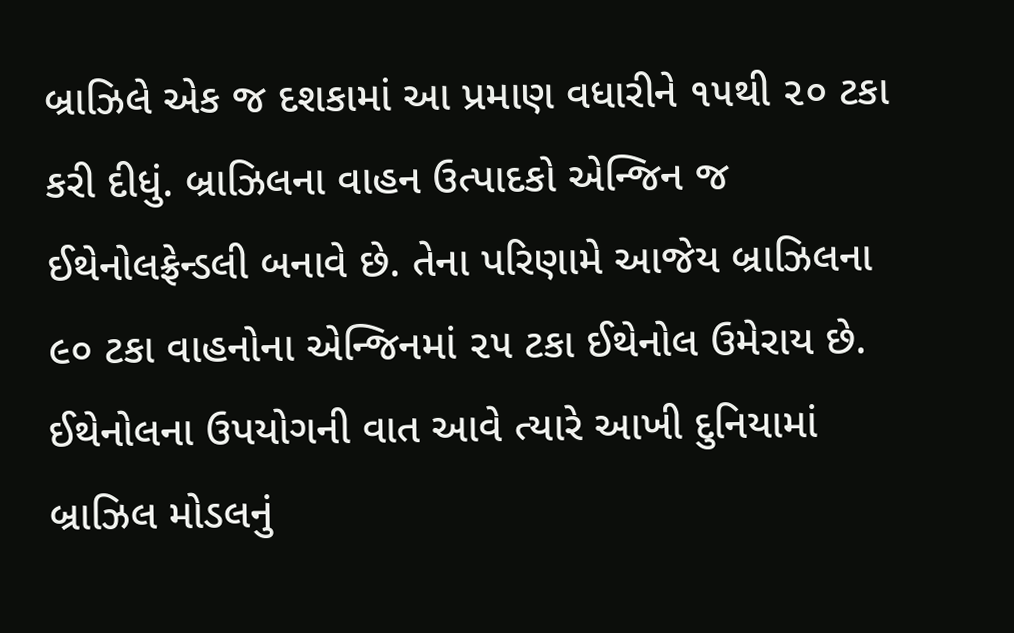બ્રાઝિલે એક જ દશકામાં આ પ્રમાણ વધારીને ૧૫થી ૨૦ ટકા કરી દીધું. બ્રાઝિલના વાહન ઉત્પાદકો એન્જિન જ ઈથેનોલફ્રેન્ડલી બનાવે છે. તેના પરિણામે આજેય બ્રાઝિલના ૯૦ ટકા વાહનોના એન્જિનમાં ૨૫ ટકા ઈથેનોલ ઉમેરાય છે. ઈથેનોલના ઉપયોગની વાત આવે ત્યારે આખી દુનિયામાં બ્રાઝિલ મોડલનું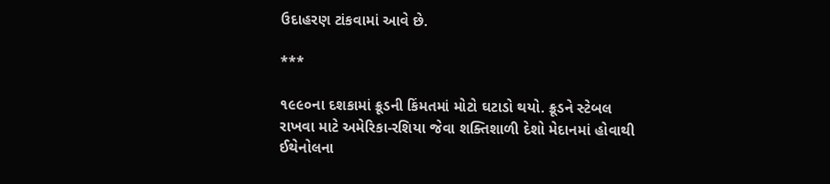ઉદાહરણ ટાંકવામાં આવે છે.

***

૧૯૯૦ના દશકામાં ક્રૂડની કિંમતમાં મોટો ઘટાડો થયો. ક્રૂડને સ્ટેબલ રાખવા માટે અમેરિકા-રશિયા જેવા શક્તિશાળી દેશો મેદાનમાં હોવાથી ઈથેનોલના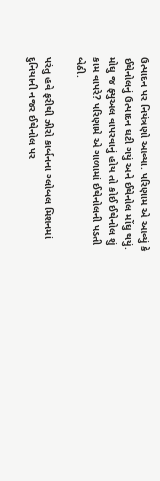ઉત્પાદન પર નિયંત્રણો આવ્યા. પરિણામ એ આવ્યું કે ઈથેનોલનું ઉત્પાદન ઘટી ગયું અને ઈથેનોલ મોંઘુ થયું. મોઘુ જ ફ્યુઅલ વાપરવાનું હોય તો કોઈ ઈથેનોલ શું કામ વાપરે? પરિણામે એ ગાળામાં ઈથેનોલની પડતી બેઠી.

પરંતુ હવે ફરીથી ઝીરો કાર્બનના ગ્લોબલ મિશનમાં દુનિયાની નજર ઈથેનોલ પર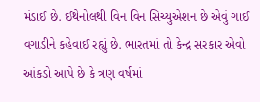મંડાઈ છે. ઈથેનોલથી વિન વિન સિચ્યુએશન છે એવું ગાઈ વગાડીને કહેવાઈ રહ્યું છે. ભારતમાં તો કેન્દ્ર સરકાર એવો આંકડો આપે છે કે ત્રણ વર્ષમાં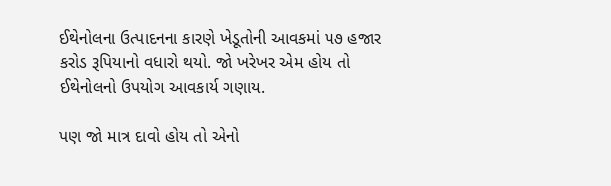ઈથેનોલના ઉત્પાદનના કારણે ખેડૂતોની આવકમાં ૫૭ હજાર કરોડ રૂપિયાનો વધારો થયો. જો ખરેખર એમ હોય તો ઈથેનોલનો ઉપયોગ આવકાર્ય ગણાય.

પણ જો માત્ર દાવો હોય તો એનો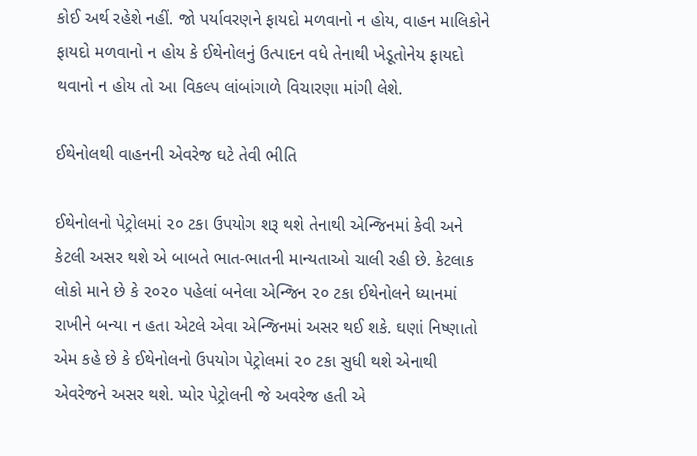કોઈ અર્થ રહેશે નહીં. જો પર્યાવરણને ફાયદો મળવાનો ન હોય, વાહન માલિકોને ફાયદો મળવાનો ન હોય કે ઈથેનોલનું ઉત્પાદન વધે તેનાથી ખેડૂતોનેય ફાયદો થવાનો ન હોય તો આ વિકલ્પ લાંબાંગાળે વિચારણા માંગી લેશે.

ઈથેનોલથી વાહનની એવરેજ ઘટે તેવી ભીતિ

ઈથેનોલનો પેટ્રોલમાં ૨૦ ટકા ઉપયોગ શરૂ થશે તેનાથી એન્જિનમાં કેવી અને કેટલી અસર થશે એ બાબતે ભાત-ભાતની માન્યતાઓ ચાલી રહી છે. કેટલાક લોકો માને છે કે ૨૦૨૦ પહેલાં બનેલા એન્જિન ૨૦ ટકા ઈથેનોલને ધ્યાનમાં રાખીને બન્યા ન હતા એટલે એવા એન્જિનમાં અસર થઈ શકે. ઘણાં નિષ્ણાતો એમ કહે છે કે ઈથેનોલનો ઉપયોગ પેટ્રોલમાં ૨૦ ટકા સુધી થશે એનાથી એવરેજને અસર થશે. પ્યોર પેટ્રોલની જે અવરેજ હતી એ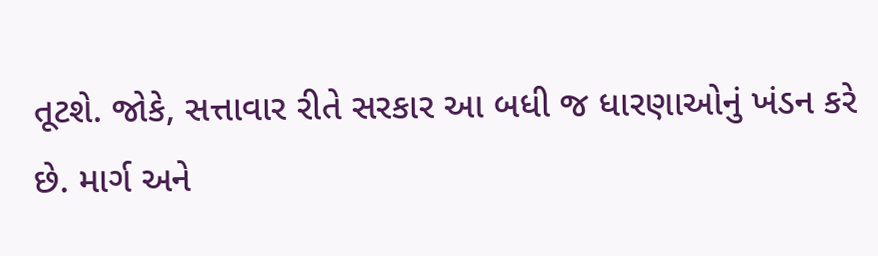તૂટશે. જોકે, સત્તાવાર રીતે સરકાર આ બધી જ ધારણાઓનું ખંડન કરે છે. માર્ગ અને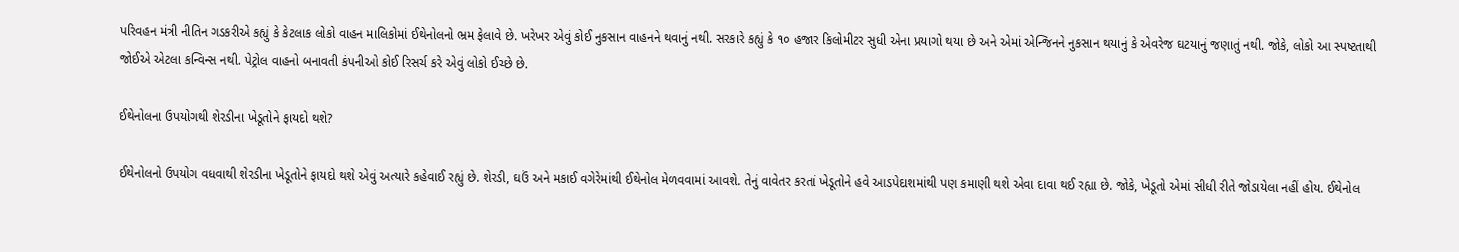પરિવહન મંત્રી નીતિન ગડકરીએ કહ્યું કે કેટલાક લોકો વાહન માલિકોમાં ઈથેનોલનો ભ્રમ ફેલાવે છે. ખરેખર એવું કોઈ નુકસાન વાહનને થવાનું નથી. સરકારે કહ્યું કે ૧૦ હજાર કિલોમીટર સુધી એના પ્રયાગો થયા છે અને એમાં એન્જિનને નુકસાન થયાનું કે એવરેજ ઘટયાનું જણાતું નથી. જોકે, લોકો આ સ્પષ્ટતાથી જોઈએ એટલા કન્વિન્સ નથી. પેટ્રોલ વાહનો બનાવતી કંપનીઓ કોઈ રિસર્ચ કરે એવું લોકો ઈચ્છે છે.

ઈથેનોલના ઉપયોગથી શેરડીના ખેડૂતોને ફાયદો થશે?

ઈથેનોલનો ઉપયોગ વધવાથી શેરડીના ખેડૂતોને ફાયદો થશે એવું અત્યારે કહેવાઈ રહ્યું છે. શેરડી, ઘઉં અને મકાઈ વગેરેમાંથી ઈથેનોલ મેળવવામાં આવશે. તેનું વાવેતર કરતાં ખેડૂતોને હવે આડપેદાશમાંથી પણ કમાણી થશે એવા દાવા થઈ રહ્યા છે. જોકે, ખેડૂતો એમાં સીધી રીતે જોડાયેલા નહીં હોય. ઈથેનોલ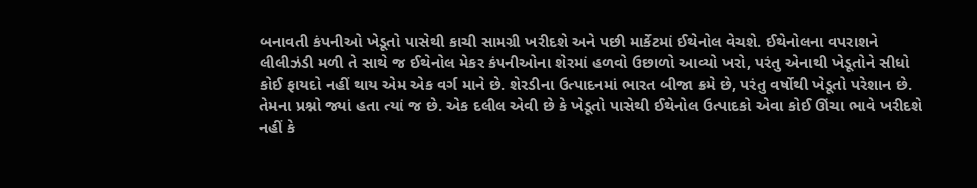બનાવતી કંપનીઓ ખેડૂતો પાસેથી કાચી સામગ્રી ખરીદશે અને પછી માર્કેટમાં ઈથેનોલ વેચશે. ઈથેનોલના વપરાશને લીલીઝંડી મળી તે સાથે જ ઈથેનોલ મેકર કંપનીઓના શેરમાં હળવો ઉછાળો આવ્યો ખરો, પરંતુ એનાથી ખેડૂતોને સીધો કોઈ ફાયદો નહીં થાય એમ એક વર્ગ માને છે. શેરડીના ઉત્પાદનમાં ભારત બીજા ક્રમે છે, પરંતુ વર્ષોથી ખેડૂતો પરેશાન છે. તેમના પ્રશ્નો જ્યાં હતા ત્યાં જ છે. એક દલીલ એવી છે કે ખેડૂતો પાસેથી ઈથેનોલ ઉત્પાદકો એવા કોઈ ઊંચા ભાવે ખરીદશે નહીં કે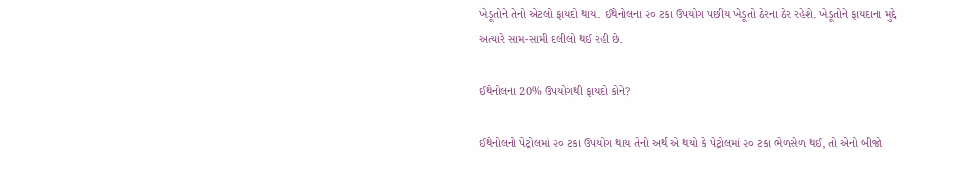ખેડૂતોને તેનો એટલો ફાયદો થાય. ઈથેનોલના ૨૦ ટકા ઉપયોગ પછીય ખેડૂતો ઠેરના ઠેર રહેશે. ખેડૂતોને ફાયદાના મુદ્દે અત્યારે સામ-સામી દલીલો થઈ રહી છે.

ઈથેનોલના 20% ઉપયોગથી ફાયદો કોને?

ઈથેનોલનો પેટ્રોલમાં ૨૦ ટકા ઉપયોગ થાય તેનો અર્થ એ થયો કે પેટ્રોલમાં ૨૦ ટકા ભેળસેળ થઈ, તો એનો બીજો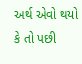અર્થ એવો થયો કે તો પછી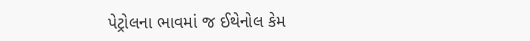પેટ્રોલના ભાવમાં જ ઈથેનોલ કેમ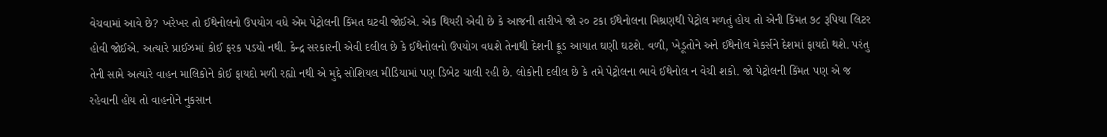વેચવામાં આવે છે? ખરેખર તો ઈથેનોલનો ઉપયોગ વધે એમ પેટ્રોલની કિંમત ઘટવી જોઈએ. એક થિયરી એવી છે કે આજની તારીખે જો ૨૦ ટકા ઈથેનોલના મિશ્રણથી પેટ્રોલ મળતું હોય તો એની કિંમત ૭૮ રૂપિયા લિટર હોવી જોઈએ. અત્યારે પ્રાઈઝમાં કોઈ ફરક પડયો નથી. કેન્દ્ર સરકારની એવી દલીલ છે કે ઈથેનોલનો ઉપયોગ વધશે તેનાથી દેશની ક્રૂડ આયાત ઘણી ઘટશે. વળી, ખેડૂતોને અને ઈથેનોલ મેકર્સને દેશમાં ફાયદો થશે. પરંતુ તેની સામે અત્યારે વાહન માલિકોને કોઈ ફાયદો મળી રહ્યો નથી એ મુદ્દે સોશિયલ મીડિયામાં પણ ડિબેટ ચાલી રહી છે. લોકોની દલીલ છે કે તમે પેટ્રોલના ભાવે ઈથેનોલ ન વેચી શકો. જો પેટ્રોલની કિંમત પણ એ જ રહેવાની હોય તો વાહનોને નુકસાન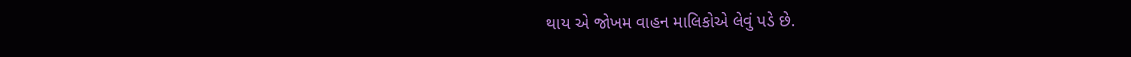થાય એ જોખમ વાહન માલિકોએ લેવું પડે છે.